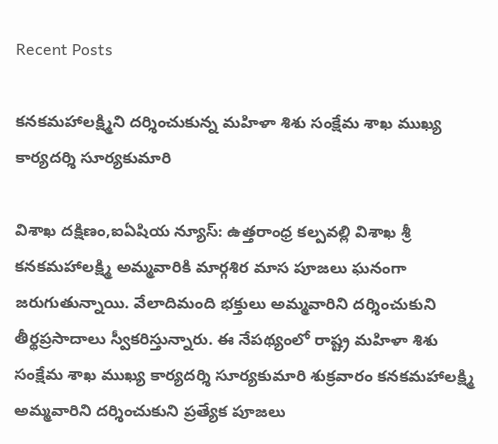Recent Posts

కనకమహాలక్ష్మిని దర్శించుకున్న మహిళా శిశు సంక్షేమ శాఖ ముఖ్య కార్యదర్శి సూర్యకుమారి

విశాఖ దక్షిణం,ఐఏషియ న్యూస్: ఉత్తరాంధ్ర కల్పవల్లి విశాఖ శ్రీ కనకమహాలక్ష్మి అమ్మవారికి మార్గశిర మాస పూజలు ఘనంగా జరుగుతున్నాయి. వేలాదిమంది భక్తులు అమ్మవారిని దర్శించుకుని తీర్థప్రసాదాలు స్వీకరిస్తున్నారు. ఈ నేపథ్యంలో రాష్ట్ర మహిళా శిశు సంక్షేమ శాఖ ముఖ్య కార్యదర్శి సూర్యకుమారి శుక్రవారం కనకమహాలక్ష్మి అమ్మవారిని దర్శించుకుని ప్రత్యేక పూజలు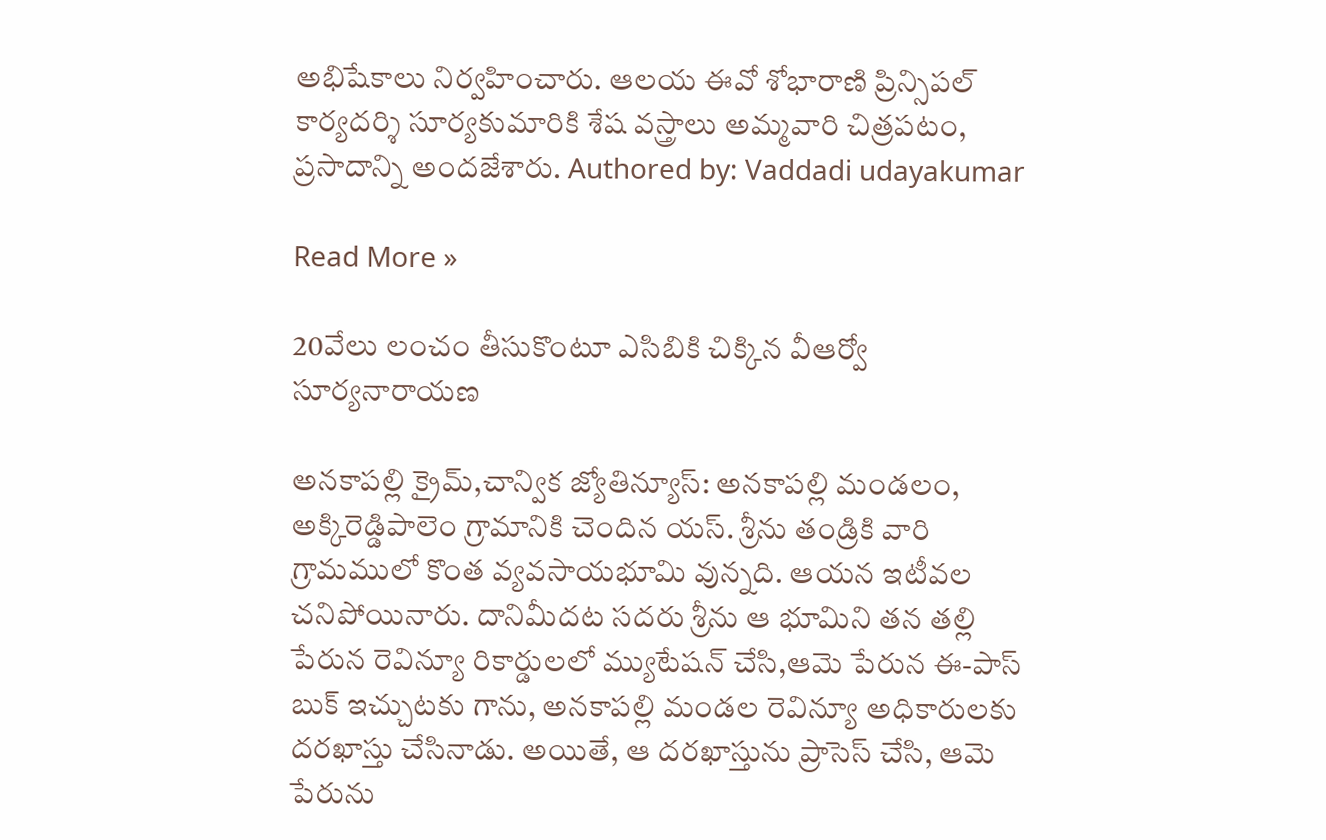అభిషేకాలు నిర్వహించారు. ఆలయ ఈవో శోభారాణి ప్రిన్సిపల్ కార్యదర్శి సూర్యకుమారికి శేష వస్త్రాలు అమ్మవారి చిత్రపటం, ప్రసాదాన్ని అందజేశారు. Authored by: Vaddadi udayakumar

Read More »

20వేలు లంచం తీసుకొంటూ ఎసిబికి చిక్కిన వీఆర్వో సూర్యనారాయణ

అనకాపల్లి క్రైమ్,చాన్విక జ్యోతిన్యూస్: అనకాపల్లి మండలం, అక్కిరెడ్డిపాలెం గ్రామానికి చెందిన యస్. శ్రీను తండ్రికి వారి గ్రామములో కొంత వ్యవసాయభూమి వున్నది. ఆయన ఇటీవల చనిపోయినారు. దానిమీదట సదరు శ్రీను ఆ భూమిని తన తల్లి పేరున రెవిన్యూ రికార్డులలో మ్యుటేషన్ చేసి,ఆమె పేరున ఈ-పాస్ బుక్ ఇచ్చుటకు గాను, అనకాపల్లి మండల రెవిన్యూ అధికారులకు దరఖాస్తు చేసినాడు. అయితే, ఆ దరఖాస్తును ప్రాసెస్ చేసి, ఆమె పేరును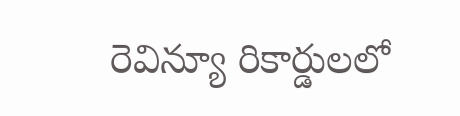రెవిన్యూ రికార్డులలో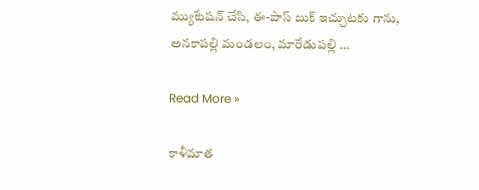మ్యుటేషన్ చేసి, ఈ-పాస్ బుక్ ఇచ్చుటకు గాను, అనకాపల్లి మండలం, మారేడుపల్లి …

Read More »

కాళీమాత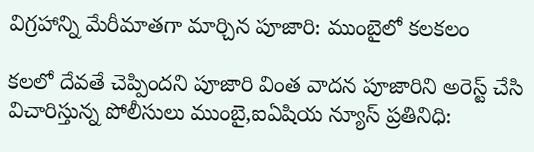విగ్రహాన్ని మేరీమాతగా మార్చిన పూజారి: ముంబైలో కలకలం

కలలో దేవతే చెప్పిందని పూజారి వింత వాదన పూజారిని అరెస్ట్ చేసి విచారిస్తున్న పోలీసులు ముంబై,ఐఏషియ న్యూస్ ప్రతినిధి: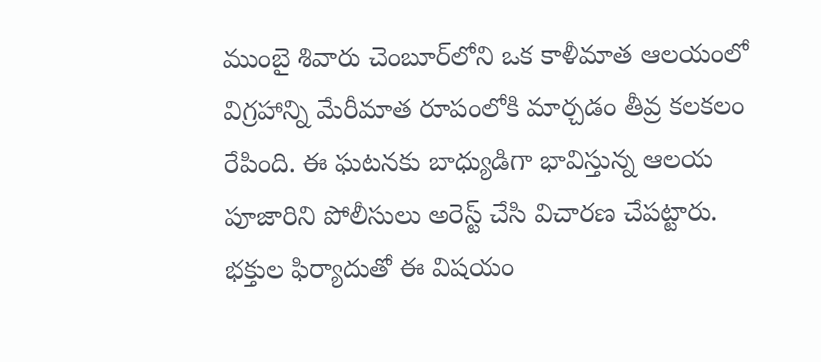ముంబై శివారు చెంబూర్‌లోని ఒక కాళీమాత ఆలయంలో విగ్రహాన్ని మేరీమాత రూపంలోకి మార్చడం తీవ్ర కలకలం రేపింది. ఈ ఘటనకు బాధ్యుడిగా భావిస్తున్న ఆలయ పూజారిని పోలీసులు అరెస్ట్ చేసి విచారణ చేపట్టారు. భక్తుల ఫిర్యాదుతో ఈ విషయం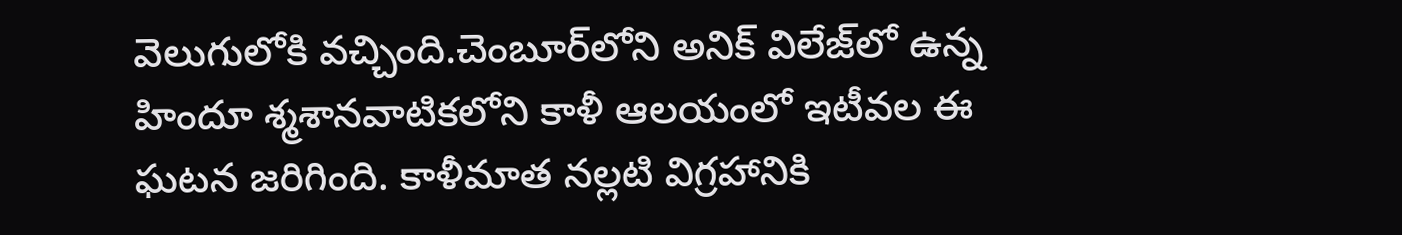వెలుగులోకి వచ్చింది.చెంబూర్‌లోని అనిక్ విలేజ్‌లో ఉన్న హిందూ శ్మశానవాటికలోని కాళీ ఆలయంలో ఇటీవల ఈ ఘటన జరిగింది. కాళీమాత నల్లటి విగ్రహానికి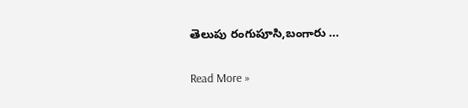తెలుపు రంగుపూసి,బంగారు …

Read More »